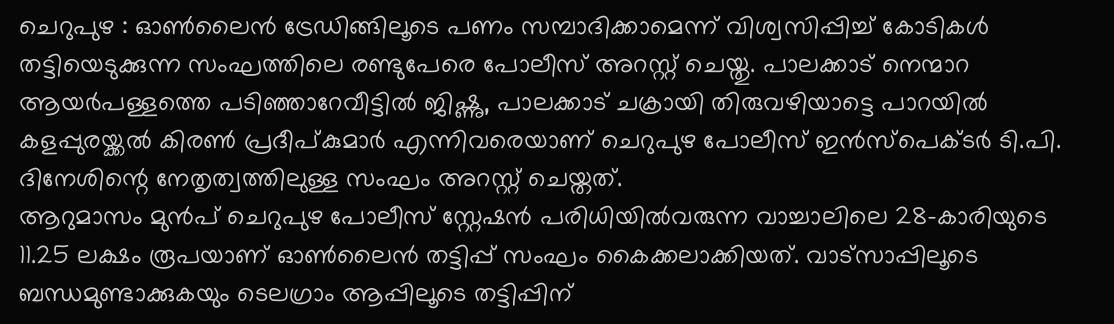ചെറുപുഴ : ഓൺലൈൻ ട്രേഡിങ്ങിലൂടെ പണം സമ്പാദിക്കാമെന്ന് വിശ്വസിപ്പിച്ച് കോടികൾ തട്ടിയെടുക്കുന്ന സംഘത്തിലെ രണ്ടുപേരെ പോലീസ് അറസ്റ്റ് ചെയ്തു. പാലക്കാട് നെന്മാറ ആയർപള്ളത്തെ പടിഞ്ഞാറേവീട്ടിൽ ജിഷ്ണു, പാലക്കാട് ചക്രായി തിരുവഴിയാട്ടെ പാറയിൽ കളപ്പുരയ്ക്കൽ കിരൺ പ്രദീപ്കുമാർ എന്നിവരെയാണ് ചെറുപുഴ പോലീസ് ഇൻസ്പെക്ടർ ടി.പി. ദിനേശിന്റെ നേതൃത്വത്തിലുള്ള സംഘം അറസ്റ്റ് ചെയ്തത്.
ആറുമാസം മുൻപ് ചെറുപുഴ പോലീസ് സ്റ്റേഷൻ പരിധിയിൽവരുന്ന വാച്ചാലിലെ 28-കാരിയുടെ 11.25 ലക്ഷം രൂപയാണ് ഓൺലൈൻ തട്ടിപ്പ് സംഘം കൈക്കലാക്കിയത്. വാട്സാപ്പിലൂടെ ബന്ധമുണ്ടാക്കുകയും ടെലഗ്രാം ആപ്പിലൂടെ തട്ടിപ്പിന്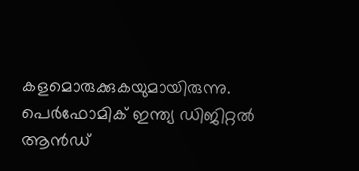കളമൊരുക്കുകയുമായിരുന്നു.
പെർഫോമിക് ഇന്ത്യ ഡിജിറ്റൽ ആൻഡ്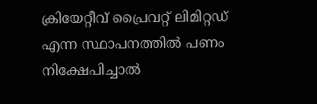ക്രിയേറ്റീവ് പ്രൈവറ്റ് ലിമിറ്റഡ് എന്ന സ്ഥാപനത്തിൽ പണം നിക്ഷേപിച്ചാൽ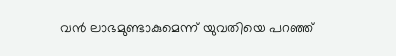വൻ ലാഭമുണ്ടാകുമെന്ന് യുവതിയെ പറഞ്ഞ്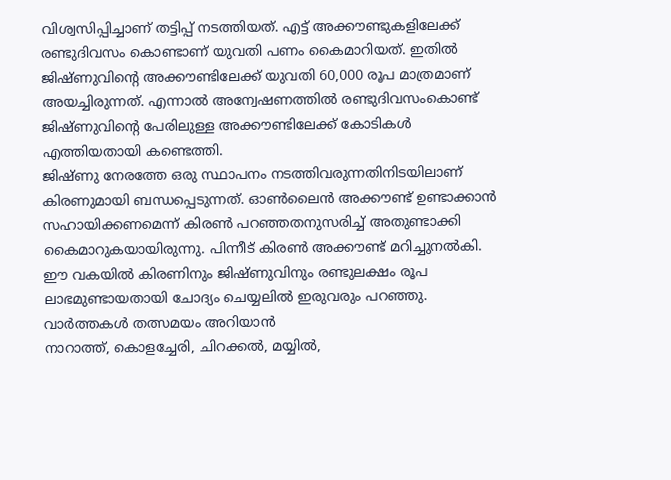വിശ്വസിപ്പിച്ചാണ് തട്ടിപ്പ് നടത്തിയത്. എട്ട് അക്കൗണ്ടുകളിലേക്ക് രണ്ടുദിവസം കൊണ്ടാണ് യുവതി പണം കൈമാറിയത്. ഇതിൽ ജിഷ്ണുവിന്റെ അക്കൗണ്ടിലേക്ക് യുവതി 60,000 രൂപ മാത്രമാണ് അയച്ചിരുന്നത്. എന്നാൽ അന്വേഷണത്തിൽ രണ്ടുദിവസംകൊണ്ട് ജിഷ്ണുവിന്റെ പേരിലുള്ള അക്കൗണ്ടിലേക്ക് കോടികൾ എത്തിയതായി കണ്ടെത്തി.
ജിഷ്ണു നേരത്തേ ഒരു സ്ഥാപനം നടത്തിവരുന്നതിനിടയിലാണ് കിരണുമായി ബന്ധപ്പെടുന്നത്. ഓൺലൈൻ അക്കൗണ്ട് ഉണ്ടാക്കാൻ സഹായിക്കണമെന്ന് കിരൺ പറഞ്ഞതനുസരിച്ച് അതുണ്ടാക്കി കൈമാറുകയായിരുന്നു. പിന്നീട് കിരൺ അക്കൗണ്ട് മറിച്ചുനൽകി.
ഈ വകയിൽ കിരണിനും ജിഷ്ണുവിനും രണ്ടുലക്ഷം രൂപ ലാഭമുണ്ടായതായി ചോദ്യം ചെയ്യലിൽ ഇരുവരും പറഞ്ഞു.
വാർത്തകൾ തത്സമയം അറിയാൻ
നാറാത്ത്, കൊളച്ചേരി, ചിറക്കൽ, മയ്യിൽ,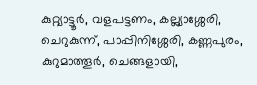കുറ്റ്യാട്ടൂർ, വളപട്ടണം, കല്ല്യാശ്ശേരി, ചെറുകുന്ന്, പാപ്പിനിശ്ശേരി, കണ്ണപുരം, കുറുമാത്തൂർ, ചെങ്ങളായി,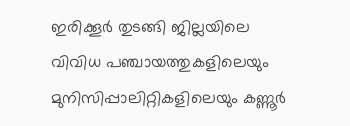ഇരിക്കൂർ തുടങ്ങി ജില്ലയിലെ വിവിധ പഞ്ചായത്തുകളിലെയും മുനിസിപ്പാലിറ്റികളിലെയും കണ്ണൂർ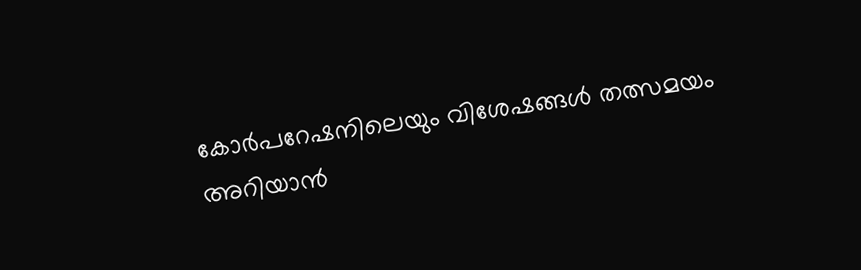കോർപറേഷനിലെയും വിശേഷങ്ങൾ തത്സമയം അറിയാൻ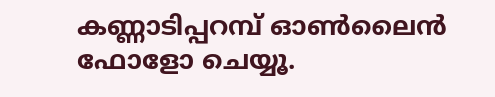കണ്ണാടിപ്പറമ്പ് ഓൺലൈൻ ഫോളോ ചെയ്യൂ.